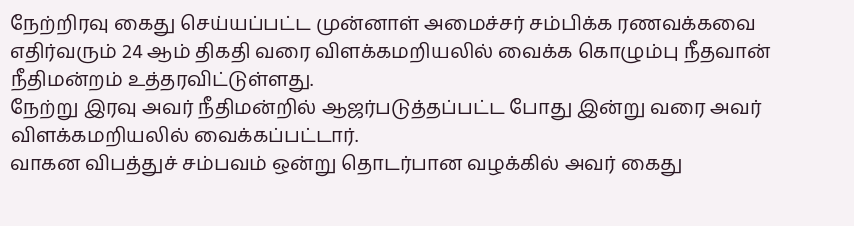நேற்றிரவு கைது செய்யப்பட்ட முன்னாள் அமைச்சர் சம்பிக்க ரணவக்கவை எதிர்வரும் 24 ஆம் திகதி வரை விளக்கமறியலில் வைக்க கொழும்பு நீதவான் நீதிமன்றம் உத்தரவிட்டுள்ளது.
நேற்று இரவு அவர் நீதிமன்றில் ஆஜர்படுத்தப்பட்ட போது இன்று வரை அவர் விளக்கமறியலில் வைக்கப்பட்டார்.
வாகன விபத்துச் சம்பவம் ஒன்று தொடர்பான வழக்கில் அவர் கைது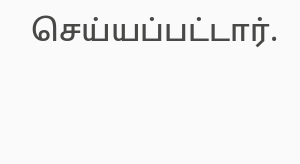செய்யப்பட்டார்.